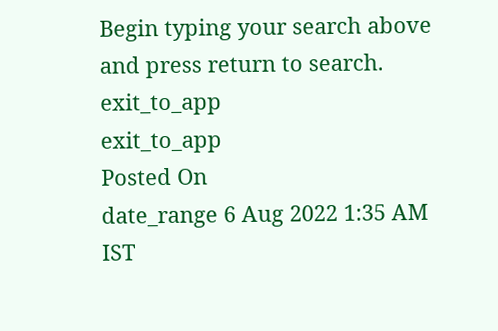Begin typing your search above and press return to search.
exit_to_app
exit_to_app
Posted On
date_range 6 Aug 2022 1:35 AM IST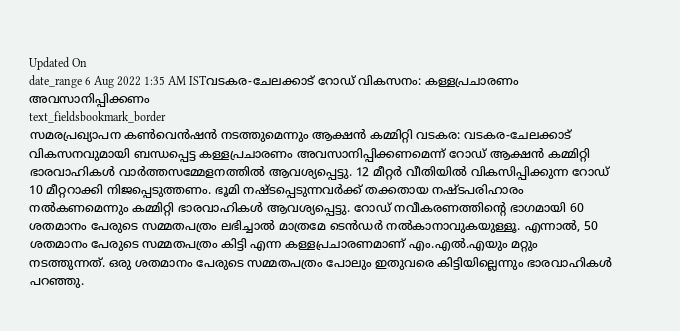Updated On
date_range 6 Aug 2022 1:35 AM ISTവടകര-ചേലക്കാട് റോഡ് വികസനം: കള്ളപ്രചാരണം അവസാനിപ്പിക്കണം
text_fieldsbookmark_border
സമരപ്രഖ്യാപന കൺവെൻഷൻ നടത്തുമെന്നും ആക്ഷൻ കമ്മിറ്റി വടകര: വടകര-ചേലക്കാട് വികസനവുമായി ബന്ധപ്പെട്ട കള്ളപ്രചാരണം അവസാനിപ്പിക്കണമെന്ന് റോഡ് ആക്ഷൻ കമ്മിറ്റി ഭാരവാഹികൾ വാർത്തസമ്മേളനത്തിൽ ആവശ്യപ്പെട്ടു. 12 മീറ്റർ വീതിയിൽ വികസിപ്പിക്കുന്ന റോഡ് 10 മീറ്ററാക്കി നിജപ്പെടുത്തണം. ഭൂമി നഷ്ടപ്പെടുന്നവർക്ക് തക്കതായ നഷ്ടപരിഹാരം നൽകണമെന്നും കമ്മിറ്റി ഭാരവാഹികൾ ആവശ്യപ്പെട്ടു. റോഡ് നവീകരണത്തിന്റെ ഭാഗമായി 60 ശതമാനം പേരുടെ സമ്മതപത്രം ലഭിച്ചാൽ മാത്രമേ ടെൻഡർ നൽകാനാവുകയുള്ളൂ. എന്നാൽ, 50 ശതമാനം പേരുടെ സമ്മതപത്രം കിട്ടി എന്ന കള്ളപ്രചാരണമാണ് എം.എൽ.എയും മറ്റും നടത്തുന്നത്. ഒരു ശതമാനം പേരുടെ സമ്മതപത്രം പോലും ഇതുവരെ കിട്ടിയില്ലെന്നും ഭാരവാഹികൾ പറഞ്ഞു.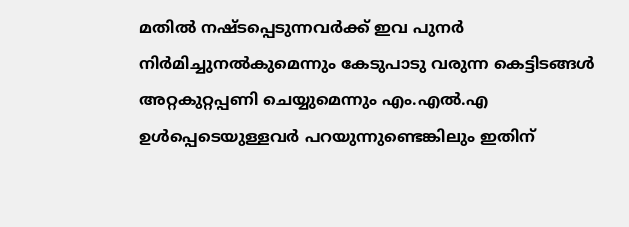മതിൽ നഷ്ടപ്പെടുന്നവർക്ക് ഇവ പുനർ നിർമിച്ചുനൽകുമെന്നും കേടുപാടു വരുന്ന കെട്ടിടങ്ങൾ അറ്റകുറ്റപ്പണി ചെയ്യുമെന്നും എം.എൽ.എ ഉൾപ്പെടെയുള്ളവർ പറയുന്നുണ്ടെങ്കിലും ഇതിന്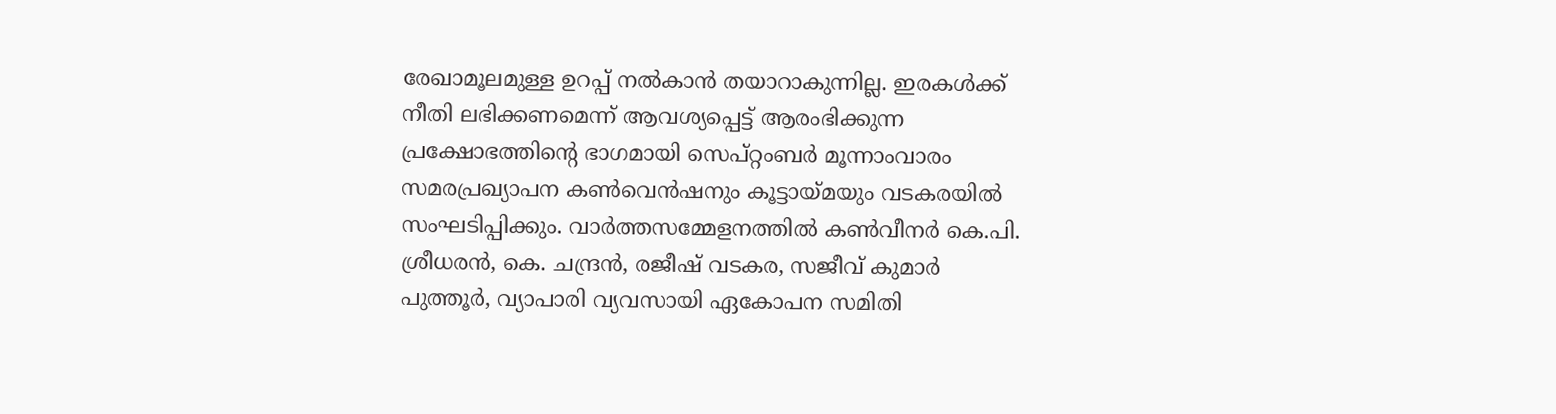രേഖാമൂലമുള്ള ഉറപ്പ് നൽകാൻ തയാറാകുന്നില്ല. ഇരകൾക്ക് നീതി ലഭിക്കണമെന്ന് ആവശ്യപ്പെട്ട് ആരംഭിക്കുന്ന പ്രക്ഷോഭത്തിന്റെ ഭാഗമായി സെപ്റ്റംബർ മൂന്നാംവാരം സമരപ്രഖ്യാപന കൺവെൻഷനും കൂട്ടായ്മയും വടകരയിൽ സംഘടിപ്പിക്കും. വാർത്തസമ്മേളനത്തിൽ കൺവീനർ കെ.പി. ശ്രീധരൻ, കെ. ചന്ദ്രൻ, രജീഷ് വടകര, സജീവ് കുമാർ പുത്തൂർ, വ്യാപാരി വ്യവസായി ഏകോപന സമിതി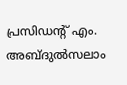പ്രസിഡന്റ് എം. അബ്ദുൽസലാം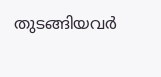തുടങ്ങിയവർ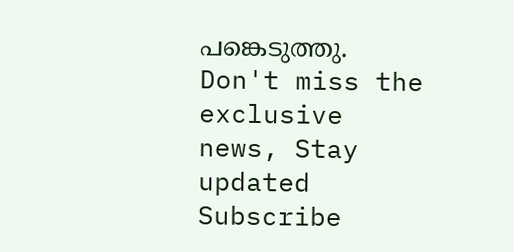പങ്കെടുത്തു.
Don't miss the exclusive news, Stay updated
Subscribe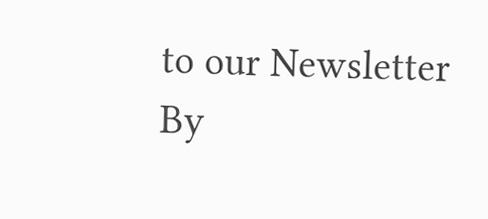to our Newsletter
By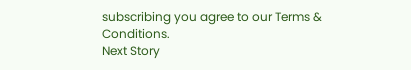subscribing you agree to our Terms & Conditions.
Next Story